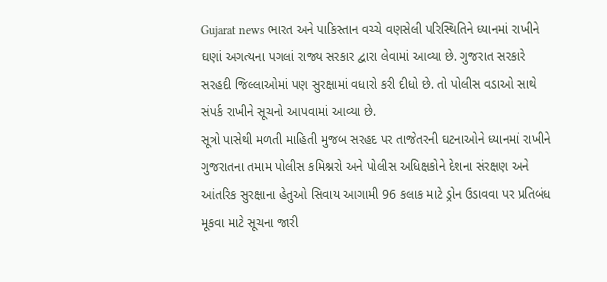Gujarat news ભારત અને પાકિસ્તાન વચ્ચે વણસેલી પરિસ્થિતિને ધ્યાનમાં રાખીને ઘણાં અગત્યના પગલાં રાજ્ય સરકાર દ્વારા લેવામાં આવ્યા છે. ગુજરાત સરકારે સરહદી જિલ્લાઓમાં પણ સુરક્ષામાં વધારો કરી દીધો છે. તો પોલીસ વડાઓ સાથે સંપર્ક રાખીને સૂચનો આપવામાં આવ્યા છે.
સૂત્રો પાસેથી મળતી માહિતી મુજબ સરહદ પર તાજેતરની ઘટનાઓને ધ્યાનમાં રાખીને ગુજરાતના તમામ પોલીસ કમિશ્નરો અને પોલીસ અધિક્ષકોને દેશના સંરક્ષણ અને આંતરિક સુરક્ષાના હેતુઓ સિવાય આગામી 96 કલાક માટે ડ્રોન ઉડાવવા પર પ્રતિબંધ મૂકવા માટે સૂચના જારી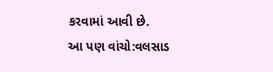કરવામાં આવી છે.
આ પણ વાંચો:વલસાડ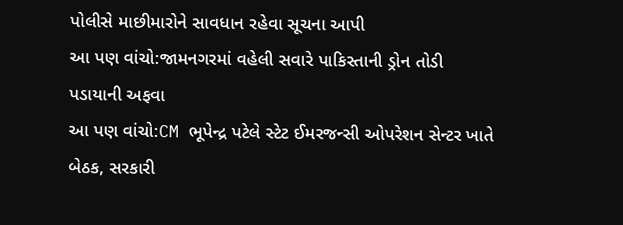પોલીસે માછીમારોને સાવધાન રહેવા સૂચના આપી
આ પણ વાંચો:જામનગરમાં વહેલી સવારે પાકિસ્તાની ડ્રોન તોડી પડાયાની અફવા
આ પણ વાંચો:CM ભૂપેન્દ્ર પટેલે સ્ટેટ ઈમરજન્સી ઓપરેશન સેન્ટર ખાતે બેઠક, સરકારી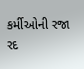કર્મીઓની રજા રદ